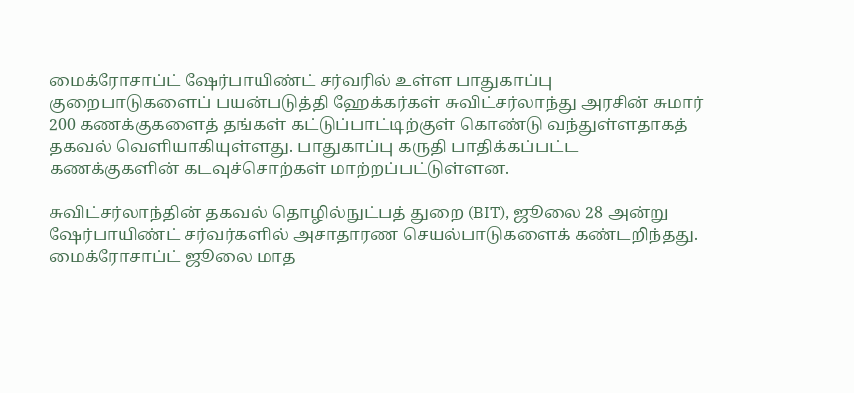மைக்ரோசாப்ட் ஷேர்பாயிண்ட் சர்வரில் உள்ள பாதுகாப்பு குறைபாடுகளைப் பயன்படுத்தி ஹேக்கர்கள் சுவிட்சர்லாந்து அரசின் சுமார் 200 கணக்குகளைத் தங்கள் கட்டுப்பாட்டிற்குள் கொண்டு வந்துள்ளதாகத் தகவல் வெளியாகியுள்ளது. பாதுகாப்பு கருதி பாதிக்கப்பட்ட கணக்குகளின் கடவுச்சொற்கள் மாற்றப்பட்டுள்ளன.

சுவிட்சர்லாந்தின் தகவல் தொழில்நுட்பத் துறை (BIT), ஜூலை 28 அன்று ஷேர்பாயிண்ட் சர்வர்களில் அசாதாரண செயல்பாடுகளைக் கண்டறிந்தது. மைக்ரோசாப்ட் ஜூலை மாத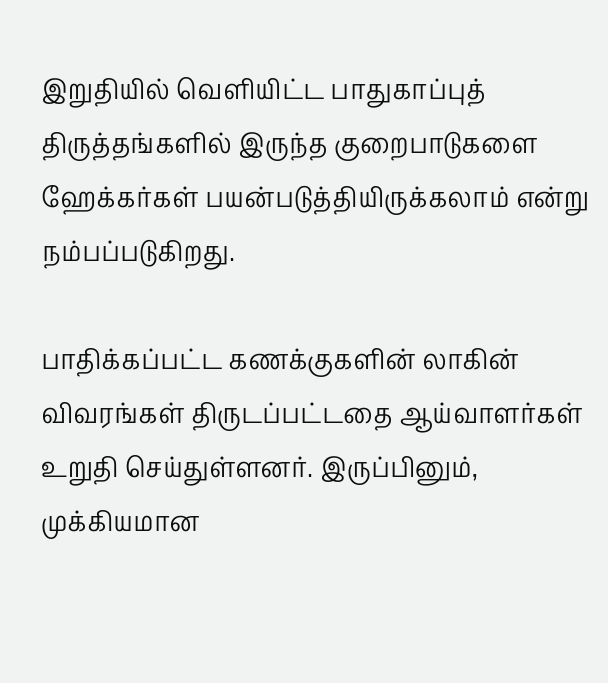இறுதியில் வெளியிட்ட பாதுகாப்புத் திருத்தங்களில் இருந்த குறைபாடுகளை ஹேக்கர்கள் பயன்படுத்தியிருக்கலாம் என்று நம்பப்படுகிறது.

பாதிக்கப்பட்ட கணக்குகளின் லாகின் விவரங்கள் திருடப்பட்டதை ஆய்வாளர்கள் உறுதி செய்துள்ளனர். இருப்பினும், முக்கியமான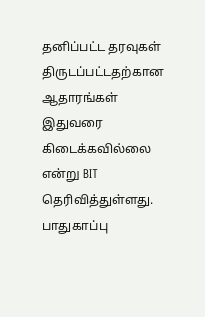தனிப்பட்ட தரவுகள் திருடப்பட்டதற்கான ஆதாரங்கள் இதுவரை கிடைக்கவில்லை என்று BIT தெரிவித்துள்ளது. பாதுகாப்பு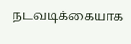நடவடிக்கையாக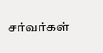சர்வர்கள்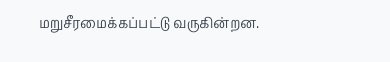மறுசீரமைக்கப்பட்டு வருகின்றன.